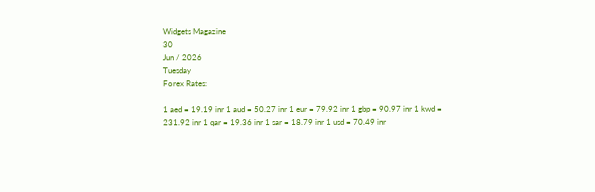Widgets Magazine
30
Jun / 2026
Tuesday
Forex Rates:

1 aed = 19.19 inr 1 aud = 50.27 inr 1 eur = 79.92 inr 1 gbp = 90.97 inr 1 kwd = 231.92 inr 1 qar = 19.36 inr 1 sar = 18.79 inr 1 usd = 70.49 inr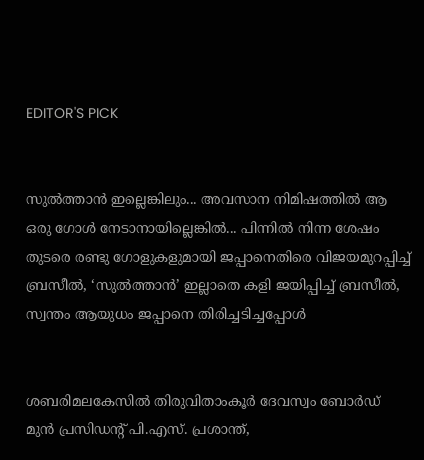EDITOR'S PICK


സുൽത്താൻ ഇല്ലെങ്കിലും... അവസാന നിമിഷത്തിൽ ആ ഒരു ഗോൾ നേടാനായില്ലെങ്കിൽ... പിന്നിൽ നിന്ന ശേഷം തുടരെ രണ്ടു ഗോളുകളുമായി ജപ്പാനെതിരെ വിജയമുറപ്പിച്ച് ബ്രസീൽ, ‘സുൽത്താൻ’ ഇല്ലാതെ കളി ജയിപ്പിച്ച് ബ്രസീൽ, സ്വന്തം ആയുധം ജപ്പാനെ തിരിച്ചടിച്ചപ്പോൾ


ശബരിമലകേസിൽ തിരുവിതാംകൂർ ദേവസ്വം ബോർഡ് മുൻ പ്രസിഡന്റ് പി.എസ്. പ്രശാന്ത്,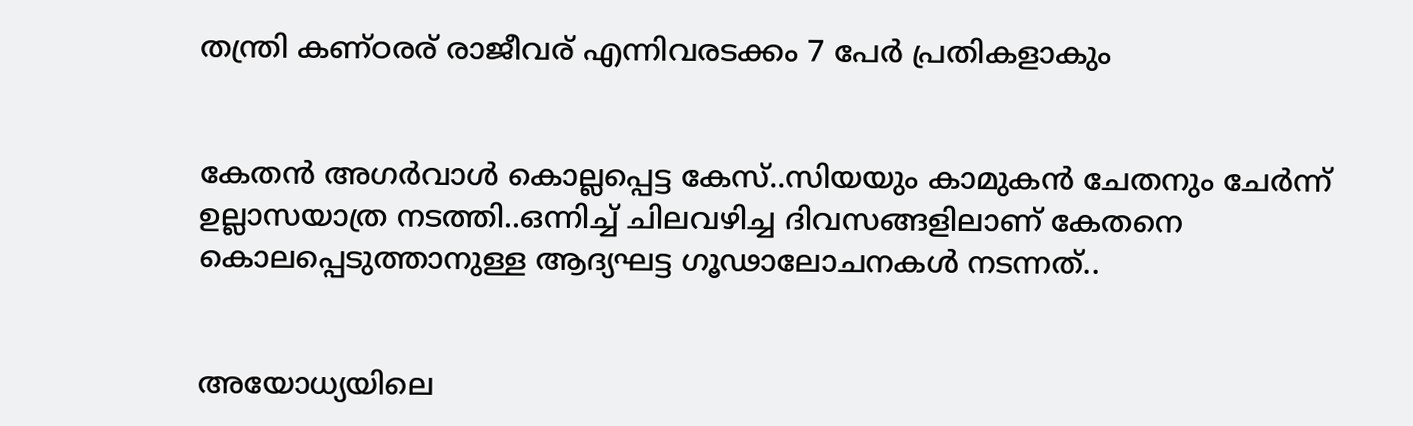തന്ത്രി കണ്ഠരര് രാജീവര് എന്നിവരടക്കം 7 പേർ പ്രതികളാകും


കേതന്‍ അഗര്‍വാള്‍ കൊല്ലപ്പെട്ട കേസ്..സിയയും കാമുകന്‍ ചേതനും ചേർന്ന് ഉല്ലാസയാത്ര നടത്തി..ഒന്നിച്ച് ചിലവഴിച്ച ദിവസങ്ങളിലാണ് കേതനെ കൊലപ്പെടുത്താനുള്ള ആദ്യഘട്ട ഗൂഢാലോചനകള്‍ നടന്നത്..


അയോധ്യയിലെ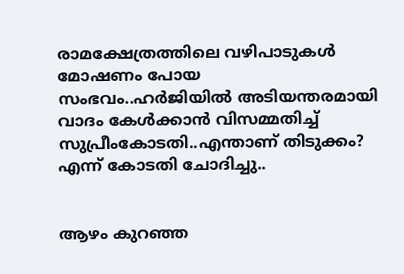രാമക്ഷേത്രത്തിലെ വഴിപാടുകൾ മോഷണം പോയ സംഭവം..ഹർജിയിൽ അടിയന്തരമായി വാദം കേൾക്കാൻ വിസമ്മതിച്ച് സുപ്രീംകോടതി..എന്താണ് തിടുക്കം? എന്ന് കോടതി ചോദിച്ചു..


ആഴം കുറഞ്ഞ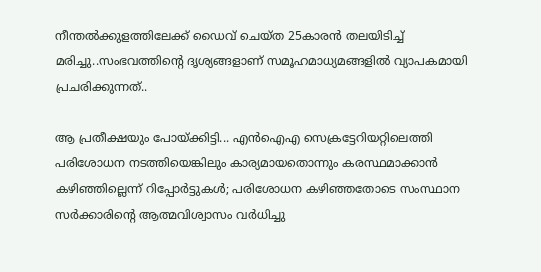നീന്തല്‍ക്കുളത്തിലേക്ക് ഡൈവ് ചെയ്ത 25കാരന്‍ തലയിടിച്ച് മരിച്ചു..സംഭവത്തിന്റെ ദൃശ്യങ്ങളാണ് സമൂഹമാധ്യമങ്ങളില്‍ വ്യാപകമായി പ്രചരിക്കുന്നത്..

ആ പ്രതീക്ഷയും പോയ്ക്കിട്ടി... എന്‍ഐഎ സെക്രട്ടേറിയറ്റിലെത്തി പരിശോധന നടത്തിയെങ്കിലും കാര്യമായതൊന്നും കരസ്ഥമാക്കാന്‍ കഴിഞ്ഞില്ലെന്ന് റിപ്പോര്‍ട്ടുകള്‍; പരിശോധന കഴിഞ്ഞതോടെ സംസ്ഥാന സര്‍ക്കാരിന്റെ ആത്മവിശ്വാസം വര്‍ധിച്ചു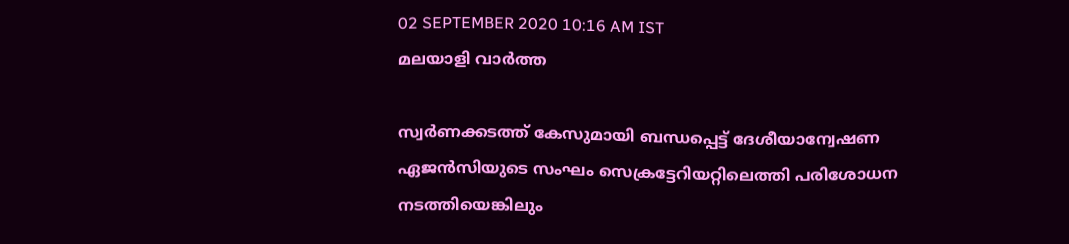02 SEPTEMBER 2020 10:16 AM IST
മലയാളി വാര്‍ത്ത

സ്വര്‍ണക്കടത്ത് കേസുമായി ബന്ധപ്പെട്ട് ദേശീയാന്വേഷണ ഏജന്‍സിയുടെ സംഘം സെക്രട്ടേറിയറ്റിലെത്തി പരിശോധന നടത്തിയെങ്കിലും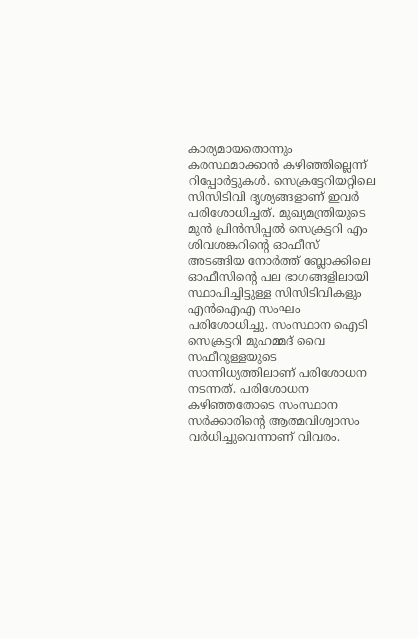കാര്യമായതൊന്നും കരസ്ഥമാക്കാന്‍ കഴിഞ്ഞില്ലെന്ന് റിപ്പോര്‍ട്ടുകള്‍. സെക്രട്ടേറിയറ്റിലെ സിസിടിവി ദൃശ്യങ്ങളാണ് ഇവര്‍ പരിശോധിച്ചത്. മുഖ്യമന്ത്രിയുടെ മുന്‍ പ്രിന്‍സിപ്പല്‍ സെക്രട്ടറി എം ശിവശങ്കറിന്റെ ഓഫീസ് അടങ്ങിയ നോര്‍ത്ത് ബ്ലോക്കിലെ ഓഫീസിന്റെ പല ഭാഗങ്ങളിലായി സ്ഥാപിച്ചിട്ടുള്ള സിസിടിവികളും എന്‍ഐഎ സംഘം പരിശോധിച്ചു. സംസ്ഥാന ഐടി സെക്രട്ടറി മുഹമ്മദ് വൈ സഫീറുള്ളയുടെ സാന്നിധ്യത്തിലാണ് പരിശോധന നടന്നത്. പരിശോധന കഴിഞ്ഞതോടെ സംസ്ഥാന സര്‍ക്കാരിന്റെ ആത്മവിശ്വാസം വര്‍ധിച്ചുവെന്നാണ് വിവരം.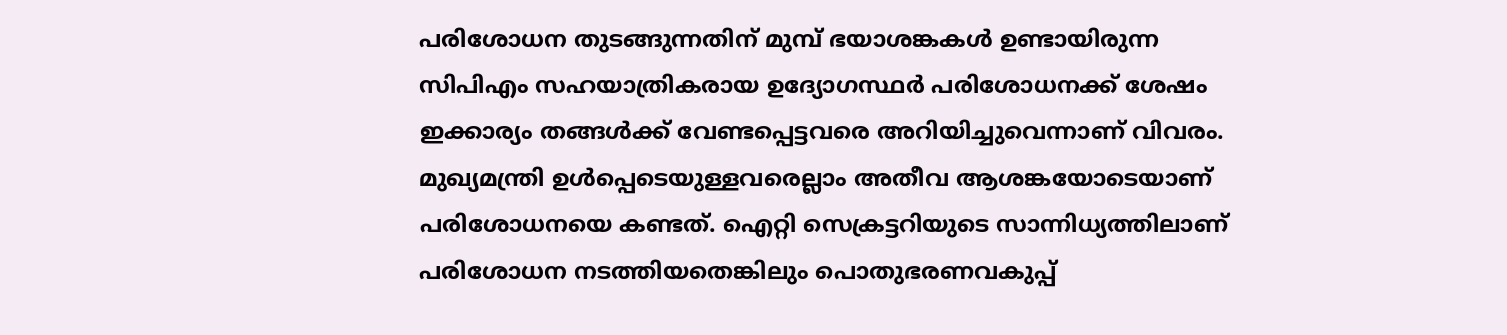പരിശോധന തുടങ്ങുന്നതിന് മുമ്പ് ഭയാശങ്കകള്‍ ഉണ്ടായിരുന്ന സിപിഎം സഹയാത്രികരായ ഉദ്യോഗസ്ഥര്‍ പരിശോധനക്ക് ശേഷം ഇക്കാര്യം തങ്ങള്‍ക്ക് വേണ്ടപ്പെട്ടവരെ അറിയിച്ചുവെന്നാണ് വിവരം. മുഖ്യമന്ത്രി ഉള്‍പ്പെടെയുള്ളവരെല്ലാം അതീവ ആശങ്കയോടെയാണ് പരിശോധനയെ കണ്ടത്. ഐറ്റി സെക്രട്ടറിയുടെ സാന്നിധ്യത്തിലാണ് പരിശോധന നടത്തിയതെങ്കിലും പൊതുഭരണവകുപ്പ്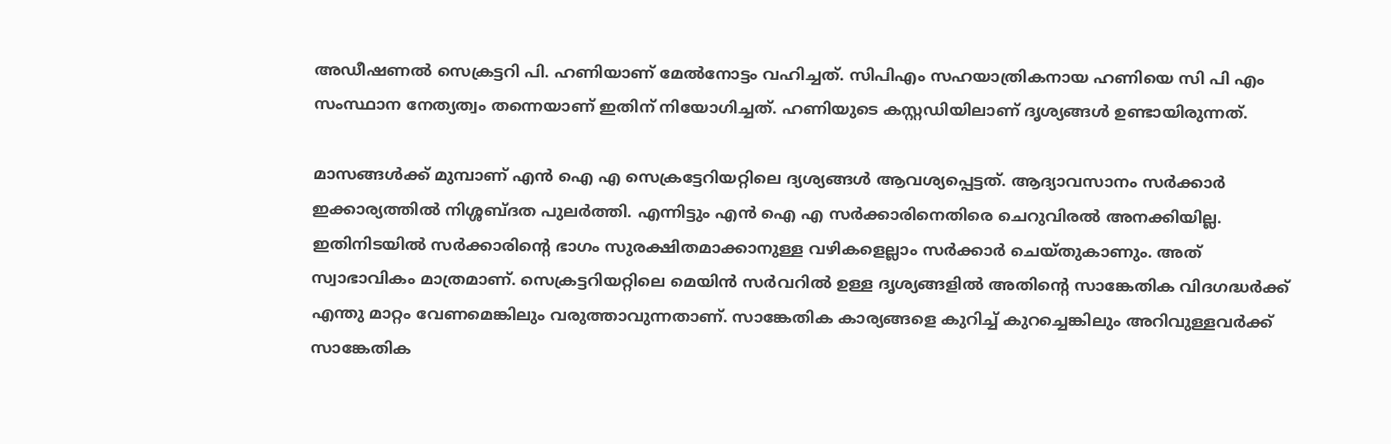അഡീഷണല്‍ സെക്രട്ടറി പി. ഹണിയാണ് മേല്‍നോട്ടം വഹിച്ചത്. സിപിഎം സഹയാത്രികനായ ഹണിയെ സി പി എം സംസ്ഥാന നേത്യത്വം തന്നെയാണ് ഇതിന് നിയോഗിച്ചത്. ഹണിയുടെ കസ്റ്റഡിയിലാണ് ദൃശ്യങ്ങള്‍ ഉണ്ടായിരുന്നത്.

മാസങ്ങള്‍ക്ക് മുമ്പാണ് എന്‍ ഐ എ സെക്രട്ടേറിയറ്റിലെ ദ്യശ്യങ്ങള്‍ ആവശ്യപ്പെട്ടത്. ആദ്യാവസാനം സര്‍ക്കാര്‍ ഇക്കാര്യത്തില്‍ നിശ്ശബ്ദത പുലര്‍ത്തി. എന്നിട്ടും എന്‍ ഐ എ സര്‍ക്കാരിനെതിരെ ചെറുവിരല്‍ അനക്കിയില്ല. ഇതിനിടയില്‍ സര്‍ക്കാരിന്റെ ഭാഗം സുരക്ഷിതമാക്കാനുള്ള വഴികളെല്ലാം സര്‍ക്കാര്‍ ചെയ്തുകാണും. അത് സ്വാഭാവികം മാത്രമാണ്. സെക്രട്ടറിയറ്റിലെ മെയിന്‍ സര്‍വറില്‍ ഉള്ള ദൃശ്യങ്ങളില്‍ അതിന്റെ സാങ്കേതിക വിദഗദ്ധര്‍ക്ക് എന്തു മാറ്റം വേണമെങ്കിലും വരുത്താവുന്നതാണ്. സാങ്കേതിക കാര്യങ്ങളെ കുറിച്ച് കുറച്ചെങ്കിലും അറിവുള്ളവര്‍ക്ക് സാങ്കേതിക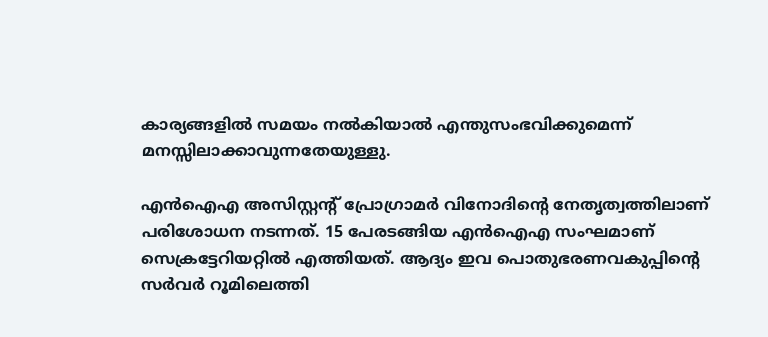കാര്യങ്ങളില്‍ സമയം നല്‍കിയാല്‍ എന്തുസംഭവിക്കുമെന്ന് മനസ്സിലാക്കാവുന്നതേയുള്ളു.

എന്‍ഐഎ അസിസ്റ്റന്റ് പ്രോഗ്രാമര്‍ വിനോദിന്റെ നേതൃത്വത്തിലാണ് പരിശോധന നടന്നത്. 15 പേരടങ്ങിയ എന്‍ഐഎ സംഘമാണ് സെക്രട്ടേറിയറ്റില്‍ എത്തിയത്. ആദ്യം ഇവ പൊതുഭരണവകുപ്പിന്റെ സര്‍വര്‍ റൂമിലെത്തി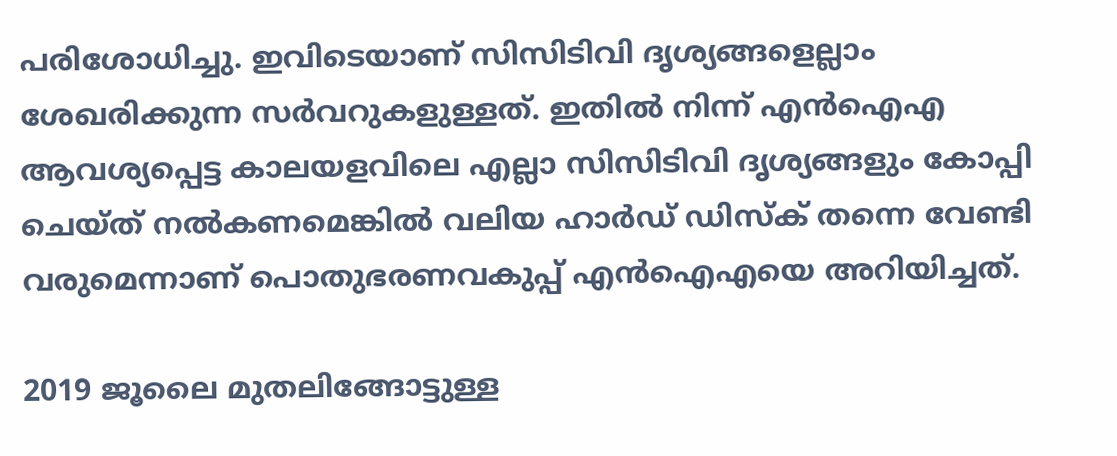പരിശോധിച്ചു. ഇവിടെയാണ് സിസിടിവി ദൃശ്യങ്ങളെല്ലാം ശേഖരിക്കുന്ന സര്‍വറുകളുള്ളത്. ഇതില്‍ നിന്ന് എന്‍ഐഎ ആവശ്യപ്പെട്ട കാലയളവിലെ എല്ലാ സിസിടിവി ദൃശ്യങ്ങളും കോപ്പി ചെയ്ത് നല്‍കണമെങ്കില്‍ വലിയ ഹാര്‍ഡ് ഡിസ്‌ക് തന്നെ വേണ്ടി വരുമെന്നാണ് പൊതുഭരണവകുപ്പ് എന്‍ഐഎയെ അറിയിച്ചത്.

2019 ജൂലൈ മുതലിങ്ങോട്ടുള്ള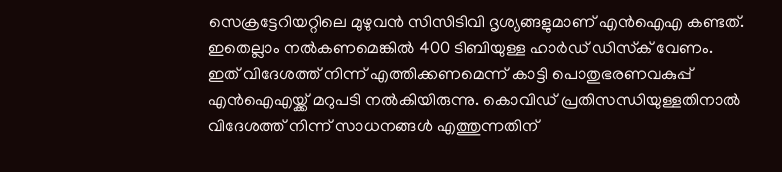സെക്രട്ടേറിയറ്റിലെ മുഴുവന്‍ സിസിടിവി ദൃശ്യങ്ങളുമാണ് എന്‍ഐഎ കണ്ടത്. ഇതെല്ലാം നല്‍കണമെങ്കില്‍ 400 ടിബിയുള്ള ഹാര്‍ഡ് ഡിസ്‌ക് വേണം. ഇത് വിദേശത്ത് നിന്ന് എത്തിക്കണമെന്ന് കാട്ടി പൊതുഭരണവകുപ്പ് എന്‍ഐഎയ്ക്ക് മറുപടി നല്‍കിയിരുന്നു. കൊവിഡ് പ്രതിസന്ധിയുള്ളതിനാല്‍ വിദേശത്ത് നിന്ന് സാധനങ്ങള്‍ എത്തുന്നതിന്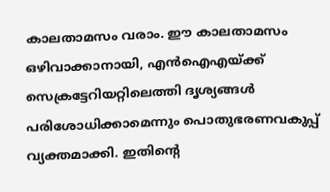കാലതാമസം വരാം. ഈ കാലതാമസം ഒഴിവാക്കാനായി, എന്‍ഐഎയ്ക്ക് സെക്രട്ടേറിയറ്റിലെത്തി ദൃശ്യങ്ങള്‍ പരിശോധിക്കാമെന്നും പൊതുഭരണവകുപ്പ് വ്യക്തമാക്കി. ഇതിന്റെ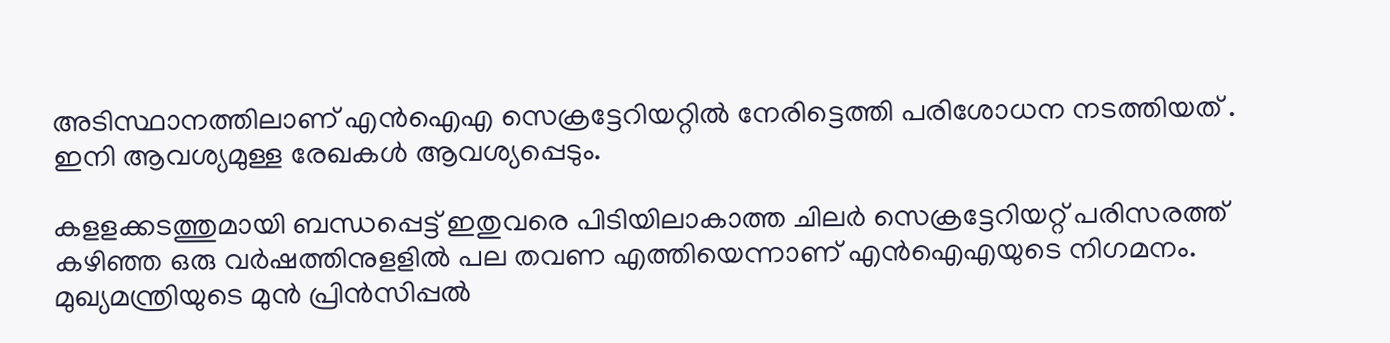അടിസ്ഥാനത്തിലാണ് എന്‍ഐഎ സെക്രട്ടേറിയറ്റില്‍ നേരിട്ടെത്തി പരിശോധന നടത്തിയത് .
ഇനി ആവശ്യമുള്ള രേഖകള്‍ ആവശ്യപ്പെടും.

കളളക്കടത്തുമായി ബന്ധപ്പെട്ട് ഇതുവരെ പിടിയിലാകാത്ത ചിലര്‍ സെക്രട്ടേറിയറ്റ് പരിസരത്ത് കഴിഞ്ഞ ഒരു വര്‍ഷത്തിനുളളില്‍ പല തവണ എത്തിയെന്നാണ് എന്‍ഐഎയുടെ നിഗമനം. മുഖ്യമന്ത്രിയുടെ മുന്‍ പ്രിന്‍സിപ്പല്‍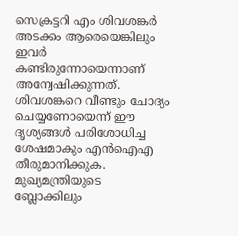സെക്രട്ടറി എം ശിവശങ്കര്‍ അടക്കം ആരെയെങ്കിലും ഇവര്‍ കണ്ടിരുന്നോയെന്നാണ് അന്വേഷിക്കുന്നത്. ശിവശങ്കറെ വീണ്ടും ചോദ്യം ചെയ്യണോയെന്ന് ഈ ദൃശ്യങ്ങള്‍ പരിശോധിച്ച ശേഷമാകും എന്‍ഐഎ തീരുമാനിക്കുക. മുഖ്യമന്ത്രിയുടെ ബ്ലോക്കിലും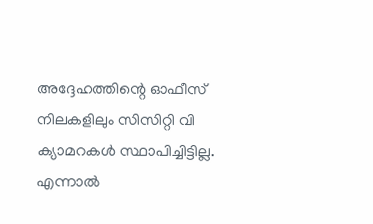അദ്ദേഹത്തിന്റെ ഓഫീസ് നിലകളിലും സിസിറ്റി വി ക്യാമറകള്‍ സ്ഥാപിച്ചിട്ടില്ല. എന്നാല്‍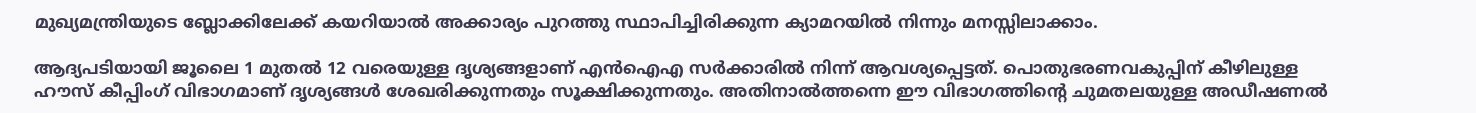മുഖ്യമന്ത്രിയുടെ ബ്ലോക്കിലേക്ക് കയറിയാല്‍ അക്കാര്യം പുറത്തു സ്ഥാപിച്ചിരിക്കുന്ന ക്യാമറയില്‍ നിന്നും മനസ്സിലാക്കാം.

ആദ്യപടിയായി ജൂലൈ 1 മുതല്‍ 12 വരെയുള്ള ദൃശ്യങ്ങളാണ് എന്‍ഐഎ സര്‍ക്കാരില്‍ നിന്ന് ആവശ്യപ്പെട്ടത്. പൊതുഭരണവകുപ്പിന് കീഴിലുള്ള ഹൗസ് കീപ്പിംഗ് വിഭാഗമാണ് ദൃശ്യങ്ങള്‍ ശേഖരിക്കുന്നതും സൂക്ഷിക്കുന്നതും. അതിനാല്‍ത്തന്നെ ഈ വിഭാഗത്തിന്റെ ചുമതലയുള്ള അഡീഷണല്‍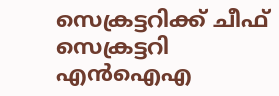സെക്രട്ടറിക്ക് ചീഫ് സെക്രട്ടറി എന്‍ഐഎ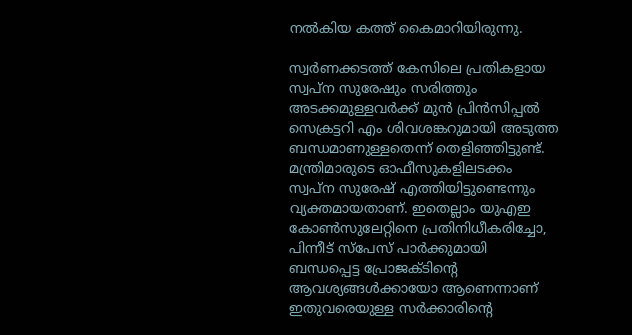നല്‍കിയ കത്ത് കൈമാറിയിരുന്നു.

സ്വര്‍ണക്കടത്ത് കേസിലെ പ്രതികളായ സ്വപ്ന സുരേഷും സരിത്തും അടക്കമുള്ളവര്‍ക്ക് മുന്‍ പ്രിന്‍സിപ്പല്‍ സെക്രട്ടറി എം ശിവശങ്കറുമായി അടുത്ത ബന്ധമാണുള്ളതെന്ന് തെളിഞ്ഞിട്ടുണ്ട്. മന്ത്രിമാരുടെ ഓഫീസുകളിലടക്കം സ്വപ്ന സുരേഷ് എത്തിയിട്ടുണ്ടെന്നും വ്യക്തമായതാണ്. ഇതെല്ലാം യുഎഇ കോണ്‍സുലേറ്റിനെ പ്രതിനിധീകരിച്ചോ, പിന്നീട് സ്‌പേസ് പാര്‍ക്കുമായി ബന്ധപ്പെട്ട പ്രോജക്ടിന്റെ ആവശ്യങ്ങള്‍ക്കായോ ആണെന്നാണ് ഇതുവരെയുള്ള സര്‍ക്കാരിന്റെ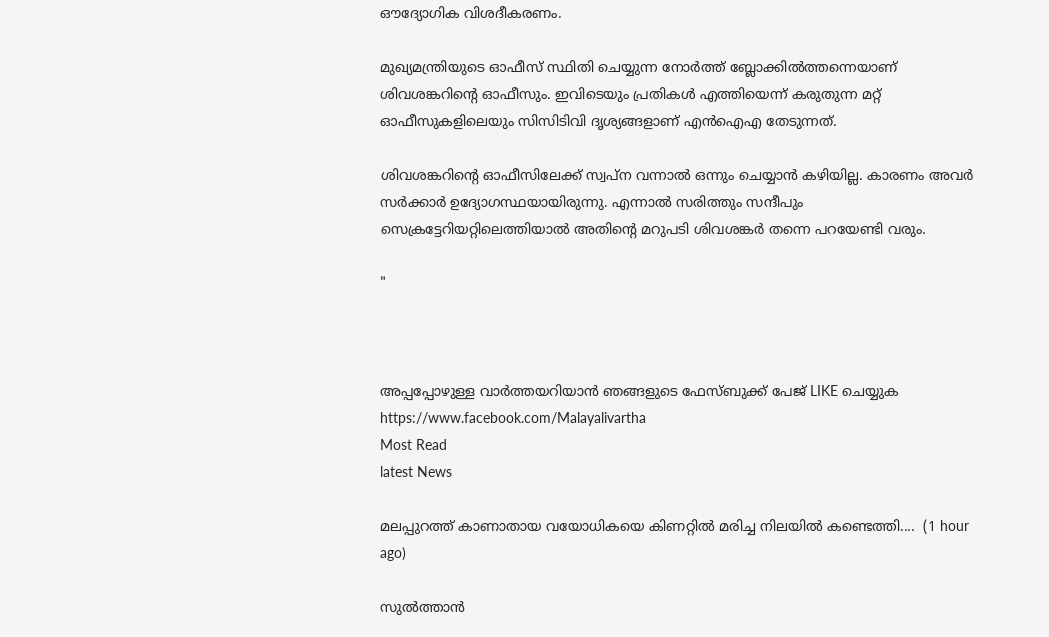ഔദ്യോഗിക വിശദീകരണം.

മുഖ്യമന്ത്രിയുടെ ഓഫീസ് സ്ഥിതി ചെയ്യുന്ന നോര്‍ത്ത് ബ്ലോക്കില്‍ത്തന്നെയാണ് ശിവശങ്കറിന്റെ ഓഫീസും. ഇവിടെയും പ്രതികള്‍ എത്തിയെന്ന് കരുതുന്ന മറ്റ് ഓഫീസുകളിലെയും സിസിടിവി ദൃശ്യങ്ങളാണ് എന്‍ഐഎ തേടുന്നത്.

ശിവശങ്കറിന്റെ ഓഫീസിലേക്ക് സ്വപ്ന വന്നാല്‍ ഒന്നും ചെയ്യാന്‍ കഴിയില്ല. കാരണം അവര്‍ സര്‍ക്കാര്‍ ഉദ്യോഗസ്ഥയായിരുന്നു. എന്നാല്‍ സരിത്തും സന്ദീപും സെക്രട്ടേറിയറ്റിലെത്തിയാല്‍ അതിന്റെ മറുപടി ശിവശങ്കര്‍ തന്നെ പറയേണ്ടി വരും.

"



അപ്പപ്പോഴുള്ള വാര്‍ത്തയറിയാന്‍ ഞങ്ങളുടെ ഫേസ്‌ബുക്ക്‌ പേജ് LIKE ചെയ്യുക
https://www.facebook.com/Malayalivartha
Most Read
latest News

മലപ്പുറത്ത് കാണാതായ വയോധികയെ കിണറ്റിൽ മരിച്ച നിലയിൽ കണ്ടെത്തി....  (1 hour ago)

സുൽത്താൻ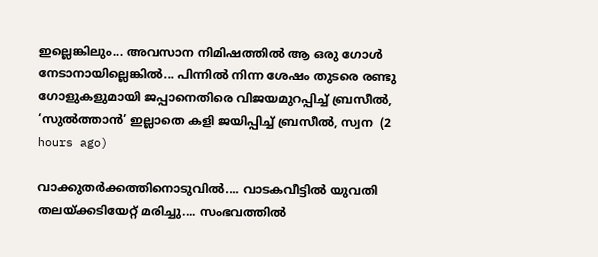ഇല്ലെങ്കിലും... അവസാന നിമിഷത്തിൽ ആ ഒരു ഗോൾ നേടാനായില്ലെങ്കിൽ... പിന്നിൽ നിന്ന ശേഷം തുടരെ രണ്ടു ഗോളുകളുമായി ജപ്പാനെതിരെ വിജയമുറപ്പിച്ച് ബ്രസീൽ, ‘സുൽത്താൻ’ ഇല്ലാതെ കളി ജയിപ്പിച്ച് ബ്രസീൽ, സ്വന  (2 hours ago)

വാക്കുതർക്കത്തിനൊടുവിൽ.... വാടകവീട്ടിൽ യുവതി തലയ്ക്കടിയേറ്റ് മരിച്ചു.... സംഭവത്തിൽ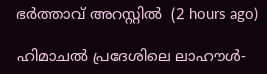ഭർത്താവ് അറസ്റ്റിൽ  (2 hours ago)

ഹിമാചൽ പ്രദേശിലെ ലാഹൗൾ-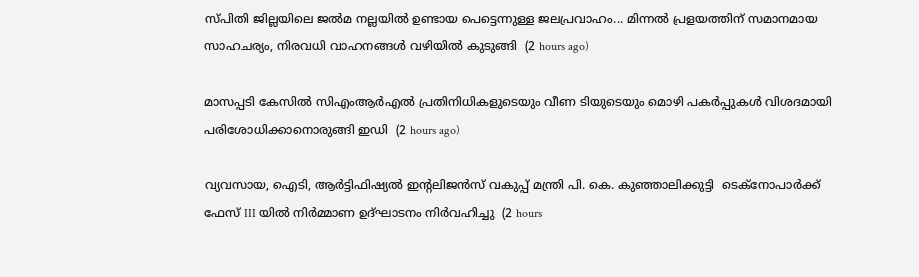സ്പിതി ജില്ലയിലെ ജൽമ നല്ലയിൽ ഉണ്ടായ പെട്ടെന്നുള്ള ജലപ്രവാഹം... മിന്നൽ പ്രളയത്തിന് സമാനമായ സാഹചര്യം, നിരവധി വാഹനങ്ങൾ വഴിയിൽ കുടുങ്ങി  (2 hours ago)

മാസപ്പടി കേസിൽ സിഎംആർഎൽ പ്രതിനിധികളുടെയും വീണ ടിയുടെയും മൊഴി പകർപ്പുകൾ വിശദമായി പരിശോധിക്കാനൊരുങ്ങി ഇഡി  (2 hours ago)

വ്യവസായ, ഐടി, ആർട്ടിഫിഷ്യൽ ഇന്റലിജൻസ് വകുപ്പ് മന്ത്രി പി. കെ. കുഞ്ഞാലിക്കുട്ടി  ടെക്‌നോപാർക്ക് ഫേസ് III യിൽ നിർമ്മാണ ഉദ്ഘാടനം നിർവഹിച്ചു  (2 hours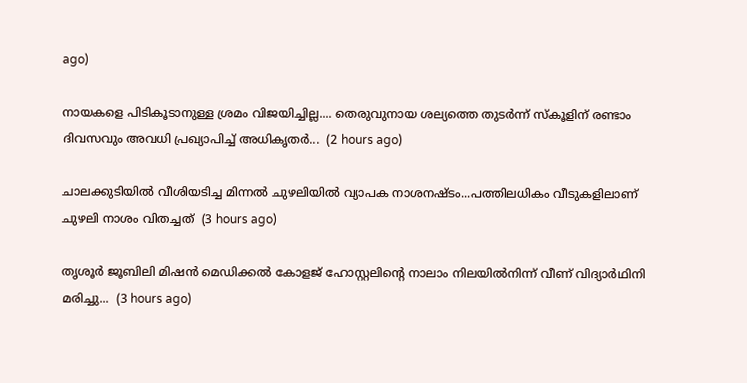ago)

നായകളെ പിടികൂടാനുള്ള ശ്രമം വിജയിച്ചില്ല.... തെരുവുനായ ശല്യത്തെ തുടർന്ന് സ്‌കൂളിന് രണ്ടാം ദിവസവും അവധി പ്രഖ്യാപിച്ച് അധികൃതർ...  (2 hours ago)

ചാലക്കുടിയിൽ വീശിയടിച്ച മിന്നൽ ചുഴലിയിൽ വ്യാപക നാശനഷ്ടം...പത്തിലധികം വീടുകളിലാണ് ചുഴലി നാശം വിതച്ചത്  (3 hours ago)

തൃശൂർ ജൂബിലി മിഷൻ മെഡിക്കൽ കോളജ് ഹോസ്റ്റലിന്റെ നാലാം നിലയിൽനിന്ന് വീണ് വിദ്യാർഥിനി മരിച്ചു...  (3 hours ago)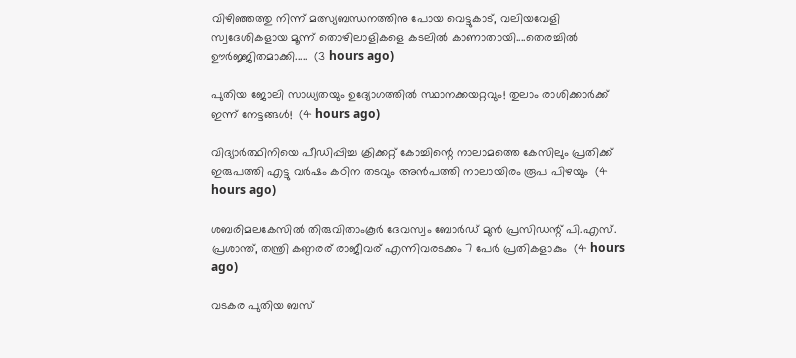വിഴിഞ്ഞത്തു നിന്ന് മത്സ്യബന്ധനത്തിനു പോയ വെട്ടുകാട്, വലിയവേളി സ്വദേശികളായ മൂന്ന് തൊഴിലാളികളെ കടലിൽ കാണാതായി....തെരച്ചിൽ ഊർജ്ജിതമാക്കി.....  (3 hours ago)

പുതിയ ജോലി സാധ്യതയും ഉദ്യോഗത്തിൽ സ്ഥാനക്കയറ്റവും! തുലാം രാശിക്കാർക്ക് ഇന്ന് നേട്ടങ്ങൾ!  (4 hours ago)

വിദ്യാർത്ഥിനിയെ പീഡിപ്പിച്ച ക്രിക്കറ്റ് കോച്ചിന്റെ നാലാമത്തെ കേസിലും പ്രതിക്ക് ഇരുപത്തി എട്ടു വർഷം കഠിന തടവും അൻപത്തി നാലായിരം രൂപ പിഴയും  (4 hours ago)

ശബരിമലകേസിൽ തിരുവിതാംകൂർ ദേവസ്വം ബോർഡ് മുൻ പ്രസിഡന്റ് പി.എസ്. പ്രശാന്ത്, തന്ത്രി കണ്ഠരര് രാജീവര് എന്നിവരടക്കം 7 പേർ പ്രതികളാകും  (4 hours ago)

വടകര പുതിയ ബസ്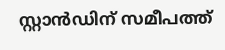സ്റ്റാന്‍ഡിന് സമീപത്ത്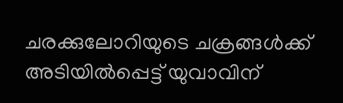ചരക്കുലോറിയുടെ ചക്രങ്ങള്‍ക്ക് അടിയില്‍പ്പെട്ട് യുവാവിന്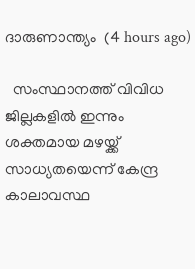ദാരുണാന്ത്യം  (4 hours ago)

  സംസ്ഥാനത്ത് വിവിധ ജില്ലകളിൽ ഇന്നും ശക്തമായ മഴയ്ക്ക് സാധ്യതയെന്ന് കേന്ദ്ര കാലാവസ്ഥ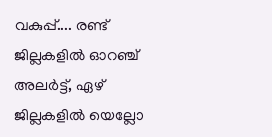വകുപ്പ്.... രണ്ട് ജില്ലകളിൽ ഓറഞ്ച് അലർട്ട്, ഏഴ് ജില്ലകളിൽ യെല്ലോ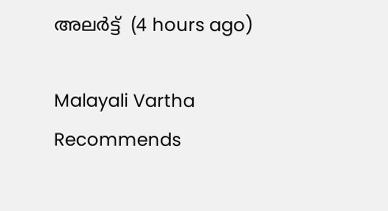അലർട്ട്  (4 hours ago)

Malayali Vartha Recommends